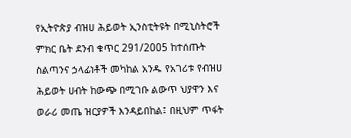የኢትዮጵያ ብዝሀ ሕይወት ኢንስቲትዩት በሚኒስትሮች ምክር ቤት ደንብ ቁጥር 291/2005 ከተሰጡት ስልጣንና ኃላፊነቶች መካከል አንዱ የአገሪቱ የብዝሀ ሕይወት ሀብት ከውጭ በሚገቡ ልውጥ ህያዋን እና ወራሪ መጤ ዝርያዎች እንዳይበከል፤ በዚህም ጥፋት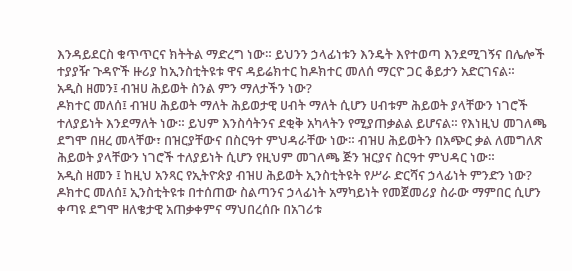እንዳይደርስ ቁጥጥርና ክትትል ማድረግ ነው። ይህንን ኃላፊነቱን እንዴት እየተወጣ እንደሚገኝና በሌሎች ተያያዥ ጉዳዮች ዙሪያ ከኢንስቲትዩቱ ዋና ዳይሬክተር ከዶክተር መለሰ ማርዮ ጋር ቆይታን አድርገናል።
አዲስ ዘመን፤ ብዝሀ ሕይወት ስንል ምን ማለታችን ነው?
ዶክተር መለሰ፤ ብዝሀ ሕይወት ማለት ሕይወታዊ ሀብት ማለት ሲሆን ሀብቱም ሕይወት ያላቸውን ነገሮች ተለያይነት እንደማለት ነው። ይህም እንስሳትንና ደቂቅ አካላትን የሚያጠቃልል ይሆናል። የእነዚህ መገለጫ ደግሞ በዘረ መላቸው፣ በዝርያቸውና በስርዓተ ምህዳራቸው ነው። ብዝሀ ሕይወትን በአጭር ቃል ለመግለጽ ሕይወት ያላቸውን ነገሮች ተለያይነት ሲሆን የዚህም መገለጫ ጅን ዝርያና ስርዓተ ምህዳር ነው።
አዲስ ዘመን ፤ ከዚህ አንጻር የኢትዮጵያ ብዝሀ ሕይወት ኢንስቲትዩት የሥራ ድርሻና ኃላፊነት ምንድን ነው?
ዶክተር መለሰ፤ ኢንስቲትዩቱ በተሰጠው ስልጣንና ኃላፊነት አማካይነት የመጀመሪያ ስራው ማምበር ሲሆን ቀጣዩ ደግሞ ዘለቄታዊ አጠቃቀምና ማህበረሰቡ በአገሪቱ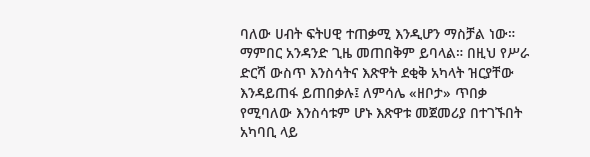ባለው ሀብት ፍትሀዊ ተጠቃሚ እንዲሆን ማስቻል ነው። ማምበር አንዳንድ ጊዜ መጠበቅም ይባላል። በዚህ የሥራ ድርሻ ውስጥ እንስሳትና እጽዋት ደቂቅ አካላት ዝርያቸው እንዳይጠፋ ይጠበቃሉ፤ ለምሳሌ «ዘቦታ» ጥበቃ የሚባለው እንስሳቱም ሆኑ እጽዋቱ መጀመሪያ በተገኙበት አካባቢ ላይ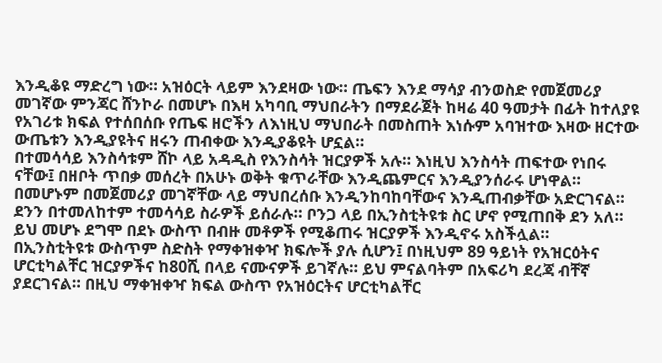እንዲቆዩ ማድረግ ነው። አዝዕርት ላይም እንደዛው ነው። ጤፍን እንደ ማሳያ ብንወስድ የመጀመሪያ መገኛው ምንጃር ሸንኮራ በመሆኑ በእዛ አካባቢ ማህበራትን በማደራጀት ከዛሬ 40 ዓመታት በፊት ከተለያዩ የአገሪቱ ክፍል የተሰበሰቡ የጤፍ ዘሮችን ለእነዚህ ማህበራት በመስጠት እነሱም አባዝተው እዛው ዘርተው ውጤቱን እንዲያዩትና ዘሩን ጠብቀው እንዲያቆዩት ሆኗል።
በተመሳሳይ እንስሳቱም ሸኮ ላይ አዳዲስ የእንስሳት ዝርያዎች አሉ። እነዚህ እንስሳት ጠፍተው የነበሩ ናቸው፤ በዘቦት ጥበቃ መሰረት በአሁኑ ወቅት ቁጥራቸው እንዲጨምርና እንዲያንሰራሩ ሆነዋል። በመሆኑም በመጀመሪያ መገኛቸው ላይ ማህበረሰቡ እንዲንከባከባቸውና እንዲጠብቃቸው አድርገናል።
ደንን በተመለከተም ተመሳሳይ ስራዎች ይሰራሉ። ቦንጋ ላይ በኢንስቲትዩቱ ስር ሆኖ የሚጠበቅ ደን አለ። ይህ መሆኑ ደግሞ በደኑ ውስጥ በብዙ መቶዎች የሚቆጠሩ ዝርያዎች እንዲኖሩ አስችሏል።
በኢንስቲትዩቱ ውስጥም ስድስት የማቀዝቀዣ ክፍሎች ያሉ ሲሆን፤ በነዚህም 89 ዓይነት የአዝርዕትና ሆርቲካልቸር ዝርያዎችና ከ80ሺ በላይ ናሙናዎች ይገኛሉ። ይህ ምናልባትም በአፍሪካ ደረጃ ብቸኛ ያደርገናል። በዚህ ማቀዝቀዣ ክፍል ውስጥ የአዝዕርትና ሆርቲካልቸር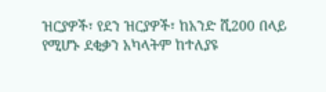ዝርያዎች፣ የደን ዝርያዎች፣ ከአንድ ሺ200 በላይ የሚሆኑ ደቂቃን አካላትም ከተለያዩ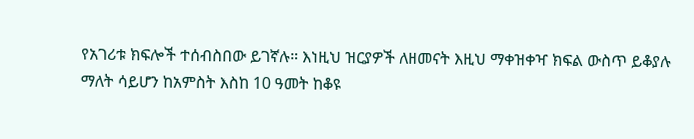የአገሪቱ ክፍሎች ተሰብስበው ይገኛሉ። እነዚህ ዝርያዎች ለዘመናት እዚህ ማቀዝቀዣ ክፍል ውስጥ ይቆያሉ ማለት ሳይሆን ከአምስት እስከ 10 ዓመት ከቆዩ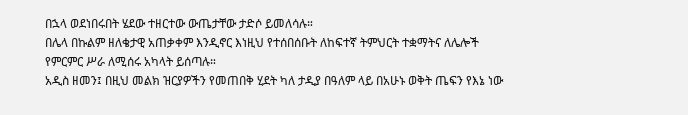በኋላ ወደነበሩበት ሄደው ተዘርተው ውጤታቸው ታድሶ ይመለሳሉ።
በሌላ በኩልም ዘለቄታዊ አጠቃቀም እንዲኖር እነዚህ የተሰበሰቡት ለከፍተኛ ትምህርት ተቋማትና ለሌሎች የምርምር ሥራ ለሚሰሩ አካላት ይሰጣሉ።
አዲስ ዘመን፤ በዚህ መልክ ዝርያዎችን የመጠበቅ ሂደት ካለ ታዲያ በዓለም ላይ በአሁኑ ወቅት ጤፍን የእኔ ነው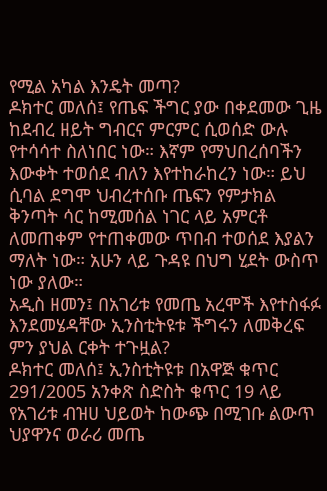የሚል አካል እንዴት መጣ?
ዶክተር መለሰ፤ የጤፍ ችግር ያው በቀደመው ጊዜ ከደብረ ዘይት ግብርና ምርምር ሲወሰድ ውሉ የተሳሳተ ስለነበር ነው። እኛም የማህበረሰባችን እውቀት ተወሰደ ብለን እየተከራከረን ነው። ይህ ሲባል ደግሞ ህብረተሰቡ ጤፍን የምታክል ቅንጣት ሳር ከሚመሰል ነገር ላይ አምርቶ ለመጠቀም የተጠቀመው ጥበብ ተወሰደ እያልን ማለት ነው። አሁን ላይ ጉዳዩ በህግ ሂደት ውስጥ ነው ያለው።
አዲስ ዘመን፤ በአገሪቱ የመጤ አረሞች እየተስፋፉ እንደመሄዳቸው ኢንስቲትዩቱ ችግሩን ለመቅረፍ ምን ያህል ርቀት ተጉዟል?
ዶክተር መለሰ፤ ኢንስቲትዩቱ በአዋጅ ቁጥር 291/2005 አንቀጽ ስድስት ቁጥር 19 ላይ የአገሪቱ ብዝሀ ህይወት ከውጭ በሚገቡ ልውጥ ህያዋንና ወራሪ መጤ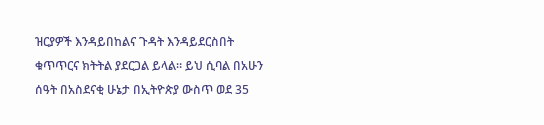ዝርያዎች እንዳይበከልና ጉዳት እንዳይደርስበት ቁጥጥርና ክትትል ያደርጋል ይላል። ይህ ሲባል በአሁን ሰዓት በአስደናቂ ሁኔታ በኢትዮጵያ ውስጥ ወደ 35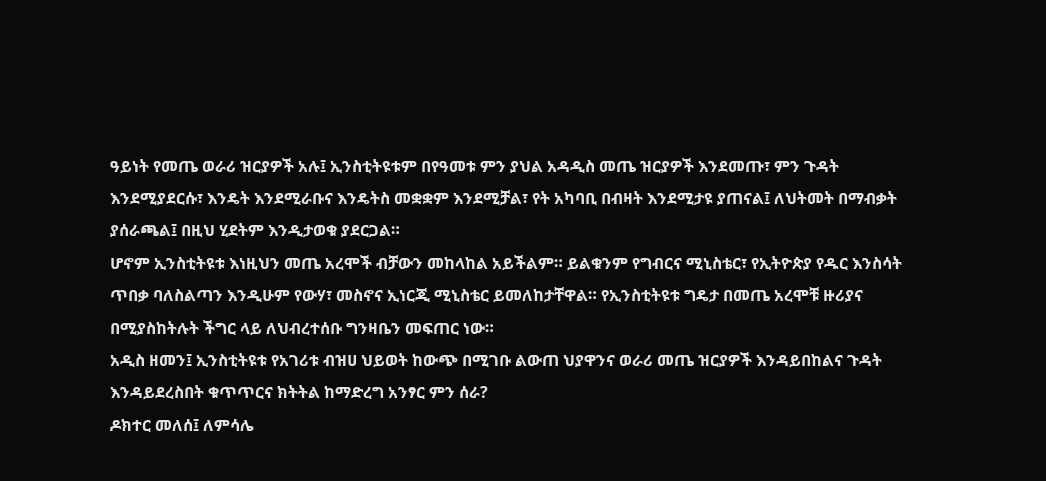ዓይነት የመጤ ወራሪ ዝርያዎች አሉ፤ ኢንስቲትዩቱም በየዓመቱ ምን ያህል አዳዲስ መጤ ዝርያዎች እንደመጡ፣ ምን ጉዳት እንደሚያደርሱ፣ እንዴት እንደሚራቡና እንዴትስ መቋቋም እንደሚቻል፣ የት አካባቢ በብዛት እንደሚታዩ ያጠናል፤ ለህትመት በማብቃት ያሰራጫል፤ በዚህ ሂደትም እንዲታወቁ ያደርጋል።
ሆኖም ኢንስቲትዩቱ እነዚህን መጤ አረሞች ብቻውን መከላከል አይችልም። ይልቁንም የግብርና ሚኒስቴር፣ የኢትዮጵያ የዱር እንስሳት ጥበቃ ባለስልጣን እንዲሁም የውሃ፣ መስኖና ኢነርጂ ሚኒስቴር ይመለከታቸዋል። የኢንስቲትዩቱ ግዴታ በመጤ አረሞቹ ዙሪያና በሚያስከትሉት ችግር ላይ ለህብረተሰቡ ግንዛቤን መፍጠር ነው።
አዲስ ዘመን፤ ኢንስቲትዩቱ የአገሪቱ ብዝሀ ህይወት ከውጭ በሚገቡ ልውጠ ህያዋንና ወራሪ መጤ ዝርያዎች እንዳይበከልና ጉዳት እንዳይደረስበት ቁጥጥርና ክትትል ከማድረግ አንፃር ምን ሰራ?
ዶክተር መለሰ፤ ለምሳሌ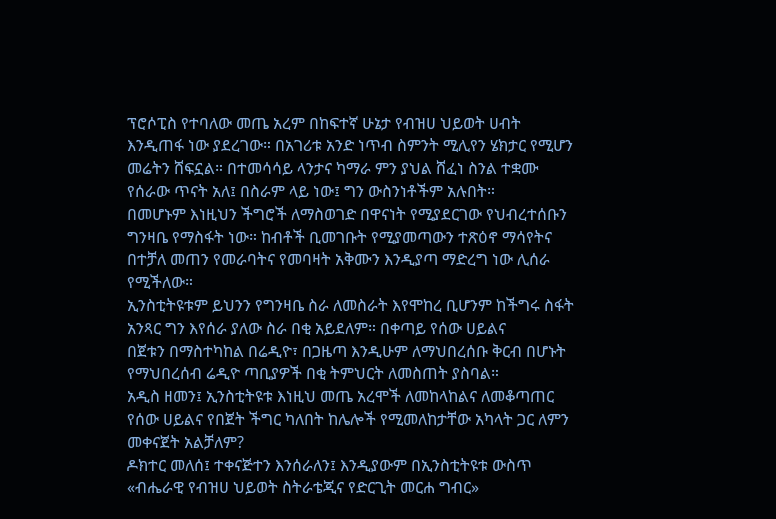ፕሮሶፒስ የተባለው መጤ አረም በከፍተኛ ሁኔታ የብዝሀ ህይወት ሀብት እንዲጠፋ ነው ያደረገው። በአገሪቱ አንድ ነጥብ ስምንት ሚሊየን ሄክታር የሚሆን መሬትን ሸፍኗል። በተመሳሳይ ላንታና ካማራ ምን ያህል ሸፈነ ስንል ተቋሙ የሰራው ጥናት አለ፤ በስራም ላይ ነው፤ ግን ውስንነቶችም አሉበት።
በመሆኑም እነዚህን ችግሮች ለማስወገድ በዋናነት የሚያደርገው የህብረተሰቡን ግንዛቤ የማስፋት ነው። ከብቶች ቢመገቡት የሚያመጣውን ተጽዕኖ ማሳየትና በተቻለ መጠን የመራባትና የመባዛት አቅሙን እንዲያጣ ማድረግ ነው ሊሰራ የሚችለው።
ኢንስቲትዩቱም ይህንን የግንዛቤ ስራ ለመስራት እየሞከረ ቢሆንም ከችግሩ ስፋት አንጻር ግን እየሰራ ያለው ስራ በቂ አይደለም። በቀጣይ የሰው ሀይልና
በጀቱን በማስተካከል በሬዲዮ፣ በጋዜጣ እንዲሁም ለማህበረሰቡ ቅርብ በሆኑት የማህበረሰብ ሬዲዮ ጣቢያዎች በቂ ትምህርት ለመስጠት ያስባል።
አዲስ ዘመን፤ ኢንስቲትዩቱ እነዚህ መጤ አረሞች ለመከላከልና ለመቆጣጠር የሰው ሀይልና የበጀት ችግር ካለበት ከሌሎች የሚመለከታቸው አካላት ጋር ለምን መቀናጀት አልቻለም?
ዶክተር መለሰ፤ ተቀናጅተን እንሰራለን፤ እንዲያውም በኢንስቲትዩቱ ውስጥ «ብሔራዊ የብዝሀ ህይወት ስትራቴጂና የድርጊት መርሐ ግብር»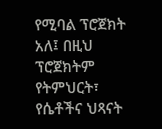የሚባል ፕሮጀክት አለ፤ በዚህ ፕሮጀክትም የትምህርት፣ የሴቶችና ህጻናት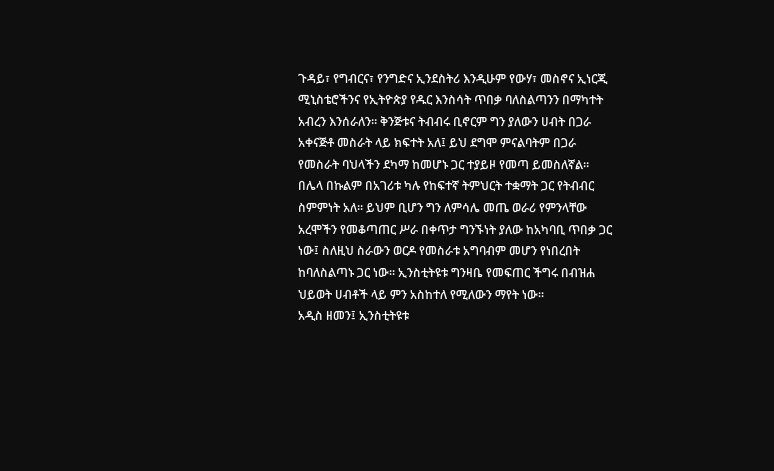ጉዳይ፣ የግብርና፣ የንግድና ኢንደስትሪ እንዲሁም የውሃ፣ መስኖና ኢነርጂ ሚኒስቴሮችንና የኢትዮጵያ የዱር እንስሳት ጥበቃ ባለስልጣንን በማካተት አብረን እንሰራለን። ቅንጅቱና ትብብሩ ቢኖርም ግን ያለውን ሀብት በጋራ አቀናጅቶ መስራት ላይ ክፍተት አለ፤ ይህ ደግሞ ምናልባትም በጋራ የመስራት ባህላችን ደካማ ከመሆኑ ጋር ተያይዞ የመጣ ይመስለኛል።
በሌላ በኩልም በአገሪቱ ካሉ የከፍተኛ ትምህርት ተቋማት ጋር የትብብር ስምምነት አለ። ይህም ቢሆን ግን ለምሳሌ መጤ ወራሪ የምንላቸው አረሞችን የመቆጣጠር ሥራ በቀጥታ ግንኙነት ያለው ከአካባቢ ጥበቃ ጋር ነው፤ ስለዚህ ስራውን ወርዶ የመስራቱ አግባብም መሆን የነበረበት ከባለስልጣኑ ጋር ነው። ኢንስቲትዩቱ ግንዛቤ የመፍጠር ችግሩ በብዝሐ ህይወት ሀብቶች ላይ ምን አስከተለ የሚለውን ማየት ነው።
አዲስ ዘመን፤ ኢንስቲትዩቱ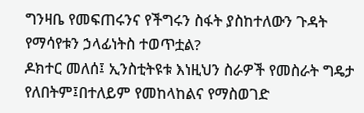ግንዛቤ የመፍጠሩንና የችግሩን ስፋት ያስከተለውን ጉዳት የማሳየቱን ኃላፊነትስ ተወጥቷል?
ዶክተር መለሰ፤ ኢንስቲትዩቱ እነዚህን ስራዎች የመስራት ግዴታ የለበትም፤በተለይም የመከላከልና የማስወገድ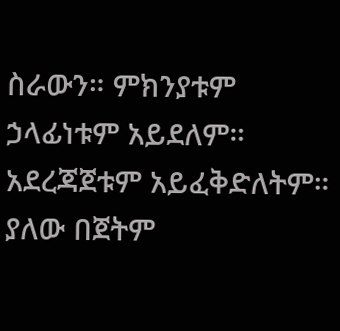ስራውን። ምክንያቱም ኃላፊነቱም አይደለም። አደረጃጀቱም አይፈቅድለትም። ያለው በጀትም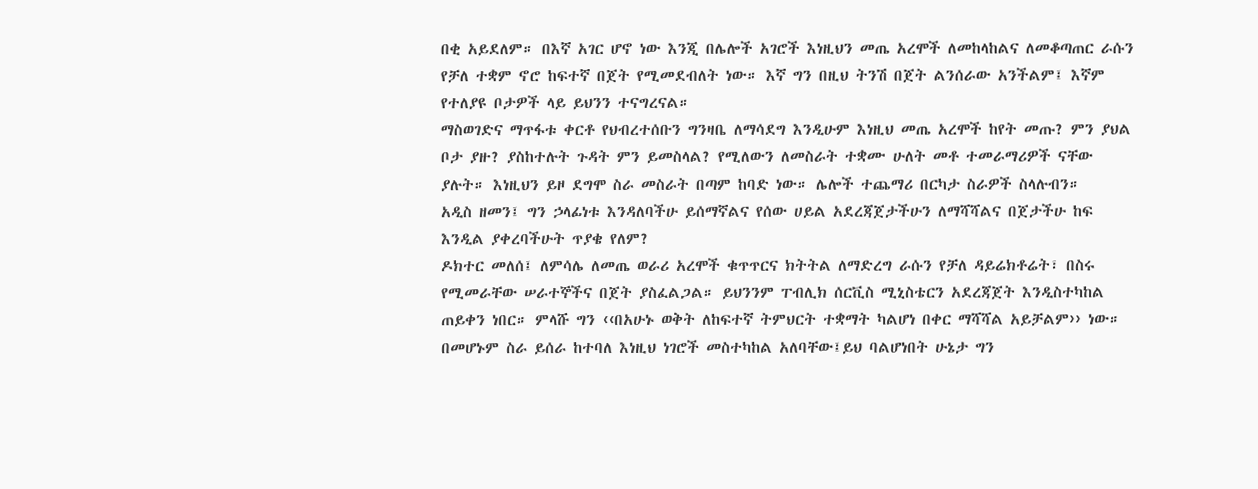በቂ አይደለም። በእኛ አገር ሆኖ ነው እንጂ በሌሎች አገሮች እነዚህን መጤ አረሞች ለመከላከልና ለመቆጣጠር ራሱን የቻለ ተቋም ኖሮ ከፍተኛ በጀት የሚመደብለት ነው። እኛ ግን በዚህ ትንሽ በጀት ልንሰራው አንችልም፤ እኛም የተለያዩ ቦታዎች ላይ ይህንን ተናግረናል።
ማስወገድና ማጥፋቱ ቀርቶ የህብረተሰቡን ግንዛቤ ለማሳደግ እንዲሁም እነዚህ መጤ አረሞች ከየት መጡ? ምን ያህል ቦታ ያዙ? ያስከተሉት ጉዳት ምን ይመስላል? የሚለውን ለመስራት ተቋሙ ሁለት መቶ ተመራማሪዎች ናቸው ያሉት። እነዚህን ይዞ ደግሞ ስራ መስራት በጣም ከባድ ነው። ሌሎች ተጨማሪ በርካታ ስራዎች ስላሉብን።
አዲስ ዘመን፤ ግን ኃላፊነቱ እንዳለባችሁ ይሰማኛልና የሰው ሀይል አደረጃጀታችሁን ለማሻሻልና በጀታችሁ ከፍ እንዲል ያቀረባችሁት ጥያቄ የለም?
ዶክተር መለሰ፤ ለምሳሌ ለመጤ ወራሪ አረሞች ቁጥጥርና ክትትል ለማድረግ ራሱን የቻለ ዳይሬክቶሬት፣ በስሩ የሚመራቸው ሠራተኞችና በጀት ያስፈልጋል። ይህንንም ፐብሊክ ሰርቪስ ሚኒስቴርን አደረጃጀት እንዲስተካከል ጠይቀን ነበር። ምላሹ ግን ‹‹በአሁኑ ወቅት ለከፍተኛ ትምህርት ተቋማት ካልሆነ በቀር ማሻሻል አይቻልም›› ነው። በመሆኑም ስራ ይሰራ ከተባለ እነዚህ ነገሮች መስተካከል አለባቸው፤ይህ ባልሆነበት ሁኔታ ግን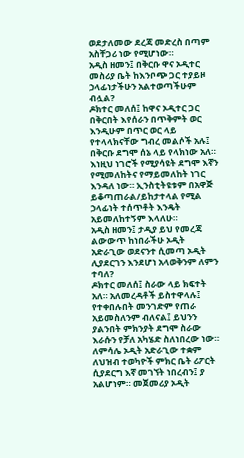ወደታለመው ደረጃ መድረስ በጣም አስቸጋሪ ነው የሚሆነው።
አዲስ ዘመን፤ በቅርቡ ዋና ኦዲተር መስሪያ ቤት ከእንቦጭ ጋር ተያይዞ ኃላፊነታችሁን አልተወጣችሁም ብሏል?
ዶክተር መለሰ፤ ከዋና ኦዲተር ጋር በቅርበት እየሰራን በጥቅምት ወር እንዲሁም በጥር ወር ላይ የተላላክናቸው ግብረ መልሶች አሉ፤ በቅርቡ ደግሞ ሰኔ ላይ የላክነው አለ። እነዚህ ነገሮች የሚያሳዩት ደግሞ እኛን የሚመለከትና የማይመለከት ነገር እንዳለ ነው። ኢንስቲትዩቱም በአዋጅ ይቆጣጠራል/ይከታተላል የሚል ኃላፊነት ተሰጥቶት እንዴት አይመለከተኝም እላለሁ።
አዲስ ዘመን፤ ታዲያ ይህ የመረጃ ልውውጥ ከነበራችሁ ኦዲት አድራጊው ወደናንተ ሲመጣ ኦዲት ሊያደርገን እንደሆነ አላወቅንም ለምን ተባለ?
ዶክተር መለሰ፤ ስራው ላይ ክፍተት አለ። አለመረዳቶች ይስተዋላሉ፤ የተቀበሉበት መንገድም የጠራ አይመስለንም ብለናል፤ ይህንን ያልንበት ምክንያት ደግሞ ስራው እራሱን የቻለ አካሄድ ስለነበረው ነው። ለምሳሌ ኦዲት አድራጊው ተቋም ለህዝብ ተወካዮች ምክር ቤት ሪፖርት ሲያደርግ እኛ መገኘት ነበረብን፤ ያ አልሆነም። መጀመሪያ ኦዲት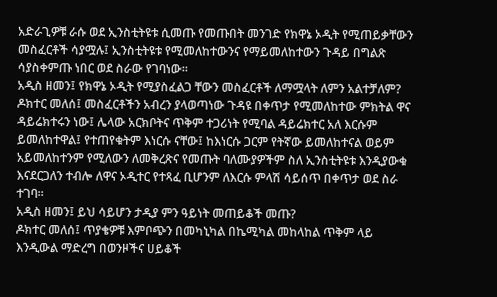አድራጊዎቹ ራሱ ወደ ኢንስቲትዩቱ ሲመጡ የመጡበት መንገድ የክዋኔ ኦዲት የሚጠይቃቸውን መስፈርቶች ሳያሟሉ፤ ኢንስቲትዩቱ የሚመለከተውንና የማይመለከተውን ጉዳይ በግልጽ ሳያስቀምጡ ነበር ወደ ስራው የገባነው።
አዲስ ዘመን፤ የክዋኔ ኦዲት የሚያስፈልጋ ቸውን መስፈርቶች ለማሟላት ለምን አልተቻለም?
ዶክተር መለሰ፤ መስፈርቶችን አብረን ያላወጣነው ጉዳዩ በቀጥታ የሚመለከተው ምክትል ዋና ዳይሬክተሩን ነው፤ ሌላው አርክቦትና ጥቅም ተጋሪነት የሚባል ዳይሬክተር አለ እርሱም ይመለከተዋል፤ የተጠየቁትም እነርሱ ናቸው፤ ከእነርሱ ጋርም የትኛው ይመለከተናል ወይም አይመለከተንም የሚለውን ለመቅረጽና የመጡት ባለሙያዎችም ስለ ኢንስቲትዩቱ እንዲያውቁ እናደርጋለን ተብሎ ለዋና ኦዲተር የተጻፈ ቢሆንም ለእርሱ ምላሽ ሳይሰጥ በቀጥታ ወደ ስራ ተገባ።
አዲስ ዘመን፤ ይህ ሳይሆን ታዲያ ምን ዓይነት መጠይቆች መጡ?
ዶክተር መለሰ፤ ጥያቄዎቹ እምቦጭን በመካኒካል በኬሚካል መከላከል ጥቅም ላይ እንዲውል ማድረግ በወንዞችና ሀይቆች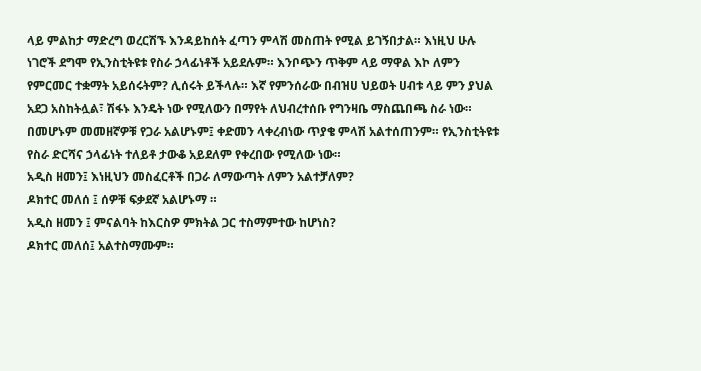ላይ ምልከታ ማድረግ ወረርሽኙ እንዳይከሰት ፈጣን ምላሽ መስጠት የሚል ይገኝበታል። እነዚህ ሁሉ ነገሮች ደግሞ የኢንስቲትዩቱ የስራ ኃላፊነቶች አይደሉም። እንቦጭን ጥቅም ላይ ማዋል እኮ ለምን የምርመር ተቋማት አይሰሩትም? ሊሰሩት ይችላሉ። እኛ የምንሰራው በብዝሀ ህይወት ሀብቱ ላይ ምን ያህል አደጋ አስከትሏል፣ ሽፋኑ እንዴት ነው የሚለውን በማየት ለህብረተሰቡ የግንዛቤ ማስጨበጫ ስራ ነው። በመሆኑም መመዘኛዎቹ የጋራ አልሆኑም፤ ቀድመን ላቀረብነው ጥያቄ ምላሽ አልተሰጠንም። የኢንስቲትዩቱ የስራ ድርሻና ኃላፊነት ተለይቶ ታውቆ አይደለም የቀረበው የሚለው ነው።
አዲስ ዘመን፤ እነዚህን መስፈርቶች በጋራ ለማውጣት ለምን አልተቻለም?
ዶክተር መለሰ ፤ ሰዎቹ ፍቃደኛ አልሆኑማ ።
አዲስ ዘመን ፤ ምናልባት ከእርስዎ ምክትል ጋር ተስማምተው ከሆነስ?
ዶክተር መለሰ፤ አልተስማሙም።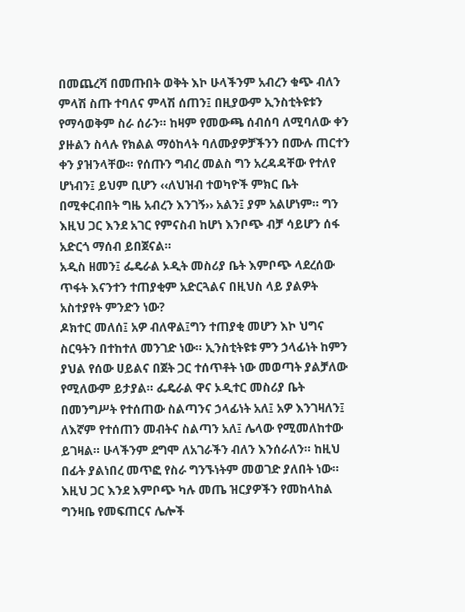በመጨረሻ በመጡበት ወቅት እኮ ሁላችንም አብረን ቁጭ ብለን ምላሽ ስጡ ተባለና ምላሽ ሰጠን፤ በዚያውም ኢንስቲትዩቱን የማሳወቅም ስራ ሰራን። ከዛም የመውጫ ሰብሰባ ለሚባለው ቀን ያዙልን ስላሉ የክልል ማዕከላት ባለሙያዎቻችንን በሙሉ ጠርተን ቀን ያዝንላቸው። የሰጡን ግብረ መልስ ግን አረዳዳቸው የተለየ ሆነብን፤ ይህም ቢሆን ‹‹ለህዝብ ተወካዮች ምክር ቤት በሚቀርብበት ግዜ አብረን እንገኝ›› አልን፤ ያም አልሆነም። ግን እዚህ ጋር እንደ አገር የምናስብ ከሆነ እንቦጭ ብቻ ሳይሆን ሰፋ አድርጎ ማሰብ ይበጀናል።
አዲስ ዘመን፤ ፌዴራል ኦዲት መስሪያ ቤት እምቦጭ ላደረሰው ጥፋት እናንተን ተጠያቂም አድርጓልና በዚህስ ላይ ያልዎት አስተያየት ምንድን ነው?
ዶክተር መለሰ፤ አዎ ብለዋል፤ግን ተጠያቂ መሆን እኮ ህግና ስርዓትን በተከተለ መንገድ ነው። ኢንስቲትዩቱ ምን ኃላፊነት ከምን ያህል የሰው ሀይልና በጀት ጋር ተሰጥቶት ነው መወጣት ያልቻለው የሚለውም ይታያል። ፌዴራል ዋና ኦዲተር መስሪያ ቤት በመንግሥት የተሰጠው ስልጣንና ኃላፊነት አለ፤ አዎ እንገዛለን፤ ለእኛም የተሰጠን መብትና ስልጣን አለ፤ ሌላው የሚመለከተው ይገዛል። ሁላችንም ደግሞ ለአገራችን ብለን እንሰራለን። ከዚህ በፊት ያልነበረ መጥፎ የስራ ግንኙነትም መወገድ ያለበት ነው።
እዚህ ጋር እንደ እምቦጭ ካሉ መጤ ዝርያዎችን የመከላከል ግንዛቤ የመፍጠርና ሌሎች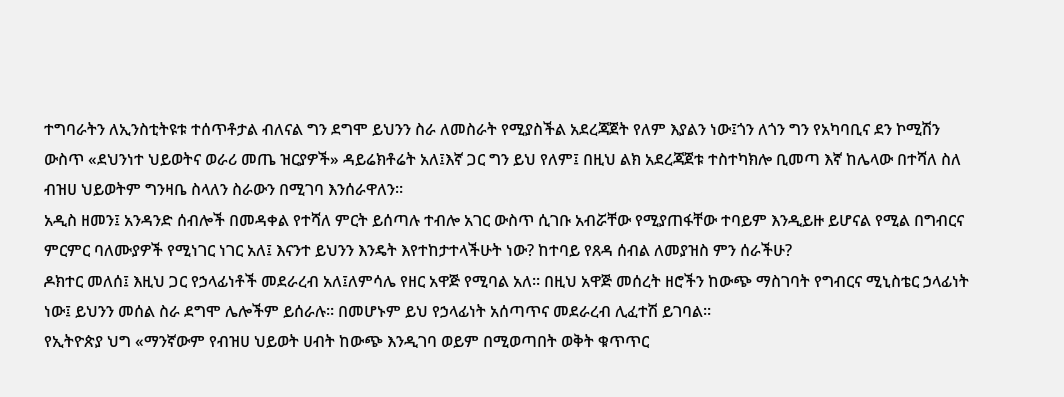ተግባራትን ለኢንስቲትዩቱ ተሰጥቶታል ብለናል ግን ደግሞ ይህንን ስራ ለመስራት የሚያስችል አደረጃጀት የለም እያልን ነው፤ጎን ለጎን ግን የአካባቢና ደን ኮሚሽን ውስጥ «ደህንነተ ህይወትና ወራሪ መጤ ዝርያዎች» ዳይሬክቶሬት አለ፤እኛ ጋር ግን ይህ የለም፤ በዚህ ልክ አደረጃጀቱ ተስተካክሎ ቢመጣ እኛ ከሌላው በተሻለ ስለ ብዝሀ ህይወትም ግንዛቤ ስላለን ስራውን በሚገባ እንሰራዋለን።
አዲስ ዘመን፤ አንዳንድ ሰብሎች በመዳቀል የተሻለ ምርት ይሰጣሉ ተብሎ አገር ውስጥ ሲገቡ አብሯቸው የሚያጠፋቸው ተባይም እንዲይዙ ይሆናል የሚል በግብርና ምርምር ባለሙያዎች የሚነገር ነገር አለ፤ እናንተ ይህንን እንዴት እየተከታተላችሁት ነው? ከተባይ የጸዳ ሰብል ለመያዝስ ምን ሰራችሁ?
ዶክተር መለሰ፤ እዚህ ጋር የኃላፊነቶች መደራረብ አለ፤ለምሳሌ የዘር አዋጅ የሚባል አለ። በዚህ አዋጅ መሰረት ዘሮችን ከውጭ ማስገባት የግብርና ሚኒስቴር ኃላፊነት ነው፤ ይህንን መሰል ስራ ደግሞ ሌሎችም ይሰራሉ። በመሆኑም ይህ የኃላፊነት አሰጣጥና መደራረብ ሊፈተሽ ይገባል።
የኢትዮጵያ ህግ «ማንኛውም የብዝሀ ህይወት ሀብት ከውጭ እንዲገባ ወይም በሚወጣበት ወቅት ቁጥጥር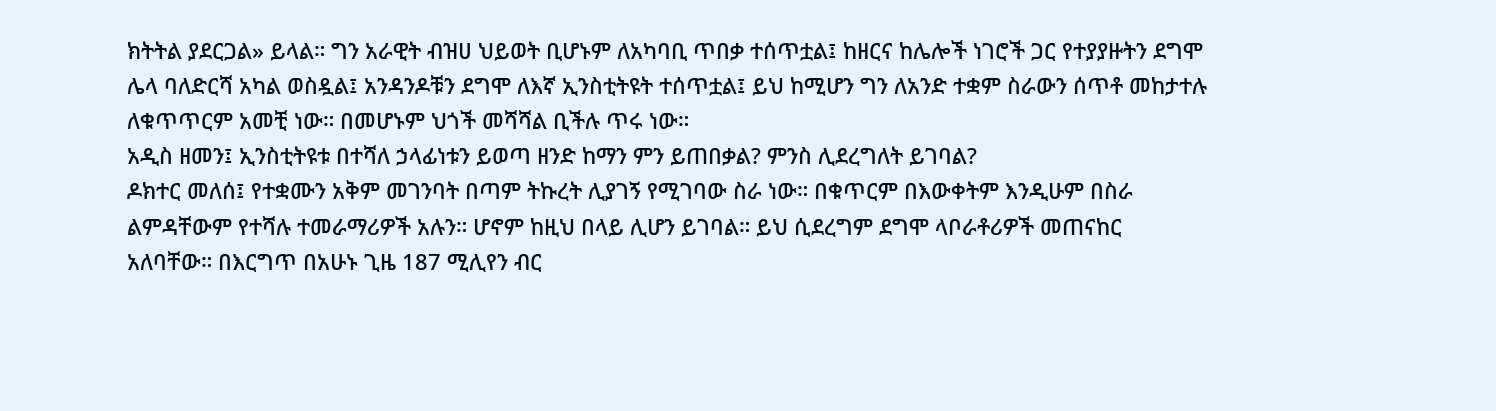ክትትል ያደርጋል» ይላል። ግን አራዊት ብዝሀ ህይወት ቢሆኑም ለአካባቢ ጥበቃ ተሰጥቷል፤ ከዘርና ከሌሎች ነገሮች ጋር የተያያዙትን ደግሞ ሌላ ባለድርሻ አካል ወስዷል፤ አንዳንዶቹን ደግሞ ለእኛ ኢንስቲትዩት ተሰጥቷል፤ ይህ ከሚሆን ግን ለአንድ ተቋም ስራውን ሰጥቶ መከታተሉ ለቁጥጥርም አመቺ ነው። በመሆኑም ህጎች መሻሻል ቢችሉ ጥሩ ነው።
አዲስ ዘመን፤ ኢንስቲትዩቱ በተሻለ ኃላፊነቱን ይወጣ ዘንድ ከማን ምን ይጠበቃል? ምንስ ሊደረግለት ይገባል?
ዶክተር መለሰ፤ የተቋሙን አቅም መገንባት በጣም ትኩረት ሊያገኝ የሚገባው ስራ ነው። በቁጥርም በእውቀትም እንዲሁም በስራ ልምዳቸውም የተሻሉ ተመራማሪዎች አሉን። ሆኖም ከዚህ በላይ ሊሆን ይገባል። ይህ ሲደረግም ደግሞ ላቦራቶሪዎች መጠናከር አለባቸው። በእርግጥ በአሁኑ ጊዜ 187 ሚሊየን ብር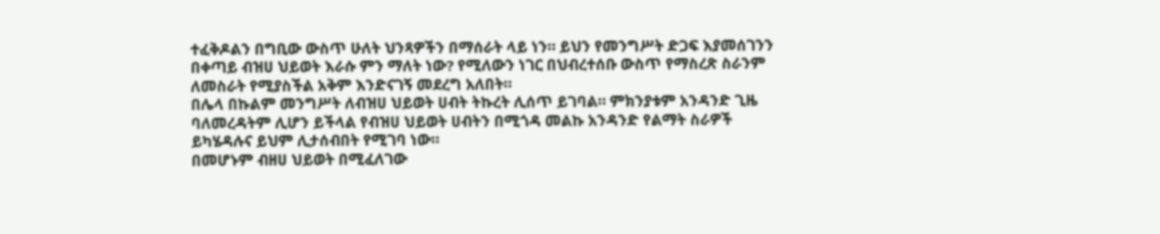ተፈቅዶልን በግቢው ውስጥ ሁለት ህንጻዎችን በማሰራት ላይ ነን። ይህን የመንግሥት ድጋፍ እያመሰገንን በቀጣይ ብዝሀ ህይወት እራሱ ምን ማለት ነው? የሚለውን ነገር በህብረተሰቡ ውስጥ የማስረጽ ስራንም ለመስራት የሚያስችል አቅም እንድናገኝ መደረግ አለበት።
በሌላ በኩልም መንግሥት ለብዝሀ ህይወት ሀብት ትኩረት ሊሰጥ ይገባል። ምክንያቱም አንዳንድ ጊዜ ባለመረዳትም ሊሆን ይችላል የብዝሀ ህይወት ሀብትን በሚጎዳ መልኩ አንዳንድ የልማት ስራዎች ይካሄዳሉና ይህም ሊታሰብበት የሚገባ ነው።
በመሆኑም ብዘሀ ህይወት በሚፈለገው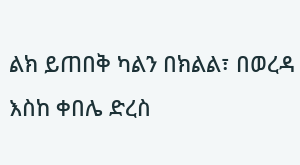ልክ ይጠበቅ ካልን በክልል፣ በወረዳ እስከ ቀበሌ ድረስ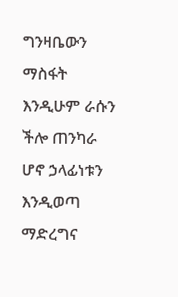ግንዛቤውን ማስፋት እንዲሁም ራሱን ችሎ ጠንካራ ሆኖ ኃላፊነቱን እንዲወጣ ማድረግና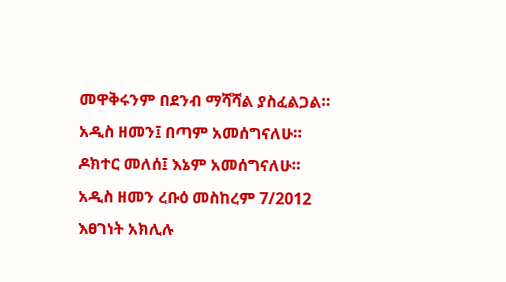መዋቅሩንም በደንብ ማሻሻል ያስፈልጋል።
አዲስ ዘመን፤ በጣም አመሰግናለሁ።
ዶክተር መለሰ፤ እኔም አመሰግናለሁ።
አዲስ ዘመን ረቡዕ መስከረም 7/2012
እፀገነት አክሊሉ